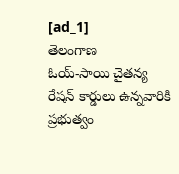[ad_1]
తెలంగాణ
ఓయ్-సాయి చైతన్య
రేషన్ కార్డులు ఉన్నవారికి ప్రభుత్వం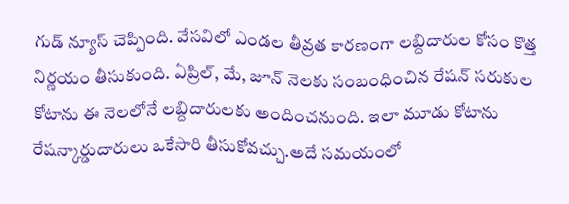గుడ్ న్యూస్ చెప్పింది. వేసవిలో ఎండల తీవ్రత కారణంగా లబ్దిదారుల కోసం కొత్త నిర్ణయం తీసుకుంది. ఏప్రిల్, మే, జూన్ నెలకు సంబంధించిన రేషన్ సరుకుల కోటాను ఈ నెలలోనే లబ్దిదారులకు అందించనుంది. ఇలా మూడు కోటాను రేషన్కార్డుదారులు ఒకేసారి తీసుకోవచ్చు.అదే సమయంలో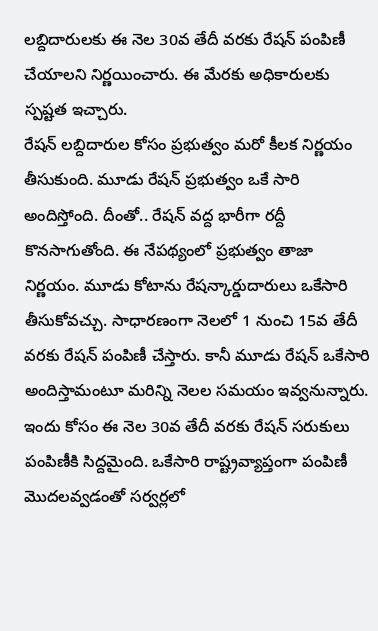లబ్దిదారులకు ఈ నెల 30వ తేదీ వరకు రేషన్ పంపిణీ చేయాలని నిర్ణయించారు. ఈ మేరకు అధికారులకు స్పష్టత ఇచ్చారు.
రేషన్ లబ్దిదారుల కోసం ప్రభుత్వం మరో కీలక నిర్ణయం తీసుకుంది. మూడు రేషన్ ప్రభుత్వం ఒకే సారి అందిస్తోంది. దీంతో.. రేషన్ వద్ద భారీగా రద్దీ కొనసాగుతోంది. ఈ నేపథ్యంలో ప్రభుత్వం తాజా నిర్ణయం. మూడు కోటాను రేషన్కార్డుదారులు ఒకేసారి తీసుకోవచ్చు. సాధారణంగా నెలలో 1 నుంచి 15వ తేదీ వరకు రేషన్ పంపిణీ చేస్తారు. కానీ మూడు రేషన్ ఒకేసారి అందిస్తామంటూ మరిన్ని నెలల సమయం ఇవ్వనున్నారు. ఇందు కోసం ఈ నెల 30వ తేదీ వరకు రేషన్ సరుకులు పంపిణీకి సిద్దమైంది. ఒకేసారి రాష్ట్రవ్యాప్తంగా పంపిణీ మొదలవ్వడంతో సర్వర్లలో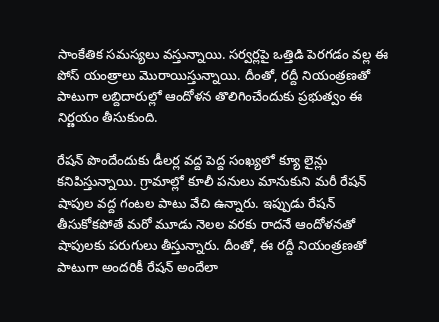సాంకేతిక సమస్యలు వస్తున్నాయి. సర్వర్లపై ఒత్తిడి పెరగడం వల్ల ఈ పోస్ యంత్రాలు మొరాయిస్తున్నాయి. దీంతో, రద్దీ నియంత్రణతో పాటుగా లబ్దిదారుల్లో ఆందోళన తొలిగించేందుకు ప్రభుత్వం ఈ నిర్ణయం తీసుకుంది.

రేషన్ పొందేందుకు డీలర్ల వద్ద పెద్ద సంఖ్యలో క్యూ లైన్లు కనిపిస్తున్నాయి. గ్రామాల్లో కూలీ పనులు మానుకుని మరీ రేషన్ షాపుల వద్ద గంటల పాటు వేచి ఉన్నారు. ఇప్పుడు రేషన్ తీసుకోకపోతే మరో మూడు నెలల వరకు రాదనే ఆందోళనతో షాపులకు పరుగులు తీస్తున్నారు. దీంతో, ఈ రద్దీ నియంత్రణతో పాటుగా అందరికీ రేషన్ అందేలా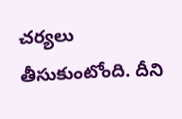చర్యలు తీసుకుంటోంది. దీని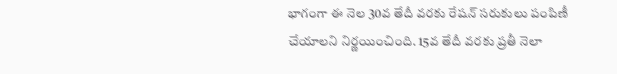భాగంగా ఈ నెల 30వ తేదీ వరకు రేషన్ సరుకులు పంపిణీ చేయాలని నిర్ణయించింది. 15వ తేదీ వరకు ప్రతీ నెలా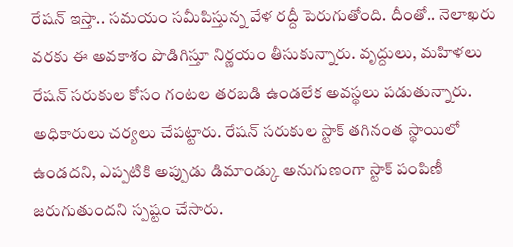రేషన్ ఇస్తా.. సమయం సమీపిస్తున్న వేళ రద్దీ పెరుగుతోంది. దీంతో.. నెలాఖరు వరకు ఈ అవకాశం పొడిగిస్తూ నిర్ణయం తీసుకున్నారు. వృద్దులు, మహిళలు రేషన్ సరుకుల కోసం గంటల తరబడి ఉండలేక అవస్థలు పడుతున్నారు. అధికారులు చర్యలు చేపట్టారు. రేషన్ సరుకుల స్టాక్ తగినంత స్థాయిలో ఉండదని, ఎప్పటికి అప్పుడు డిమాండ్కు అనుగుణంగా స్టాక్ పంపిణీ జరుగుతుందని స్పష్టం చేసారు.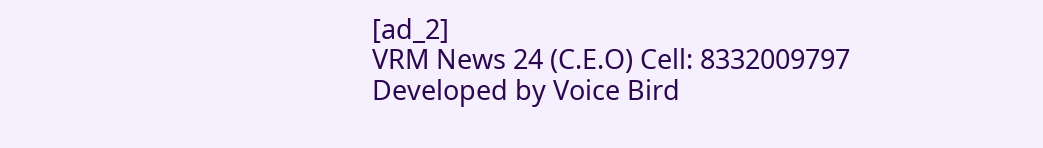[ad_2]
VRM News 24 (C.E.O) Cell: 8332009797
Developed by Voice Bird